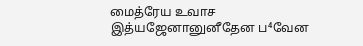மைத்ரேய உவாச
இத்யஜேனானுனீதேன ப⁴வேன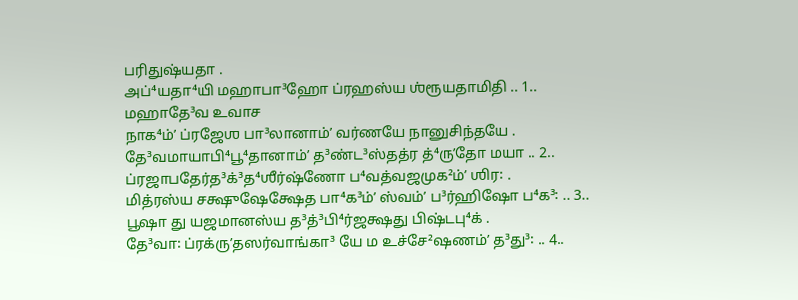பரிதுஷ்யதா .
அப்⁴யதா⁴யி மஹாபா³ஹோ ப்ரஹஸ்ய ஶ்ரூயதாமிதி .. 1..
மஹாதே³வ உவாச
நாக⁴ம்ʼ ப்ரஜேஶ பா³லானாம்ʼ வர்ணயே நானுசிந்தயே .
தே³வமாயாபி⁴பூ⁴தானாம்ʼ த³ண்ட³ஸ்தத்ர த்⁴ருʼதோ மயா .. 2..
ப்ரஜாபதேர்த³க்³த⁴ஶீர்ஷ்ணோ ப⁴வத்வஜமுக²ம்ʼ ஶிர꞉ .
மித்ரஸ்ய சக்ஷுஷேக்ஷேத பா⁴க³ம்ʼ ஸ்வம்ʼ ப³ர்ஹிஷோ ப⁴க³꞉ .. 3..
பூஷா து யஜமானஸ்ய த³த்³பி⁴ர்ஜக்ஷது பிஷ்டபு⁴க் .
தே³வா꞉ ப்ரக்ருʼதஸர்வாங்கா³ யே ம உச்சே²ஷணம்ʼ த³து³꞉ .. 4..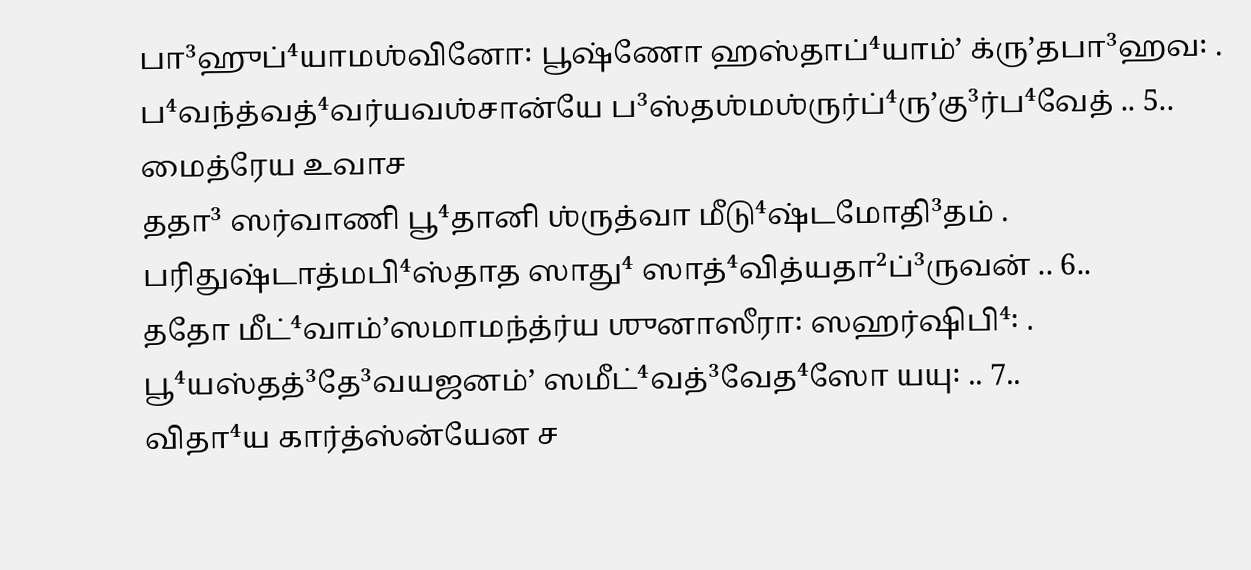பா³ஹுப்⁴யாமஶ்வினோ꞉ பூஷ்ணோ ஹஸ்தாப்⁴யாம்ʼ க்ருʼதபா³ஹவ꞉ .
ப⁴வந்த்வத்⁴வர்யவஶ்சான்யே ப³ஸ்தஶ்மஶ்ருர்ப்⁴ருʼகு³ர்ப⁴வேத் .. 5..
மைத்ரேய உவாச
ததா³ ஸர்வாணி பூ⁴தானி ஶ்ருத்வா மீடு⁴ஷ்டமோதி³தம் .
பரிதுஷ்டாத்மபி⁴ஸ்தாத ஸாது⁴ ஸாத்⁴வித்யதா²ப்³ருவன் .. 6..
ததோ மீட்⁴வாம்ʼஸமாமந்த்ர்ய ஶுனாஸீரா꞉ ஸஹர்ஷிபி⁴꞉ .
பூ⁴யஸ்தத்³தே³வயஜனம்ʼ ஸமீட்⁴வத்³வேத⁴ஸோ யயு꞉ .. 7..
விதா⁴ய கார்த்ஸ்ன்யேன ச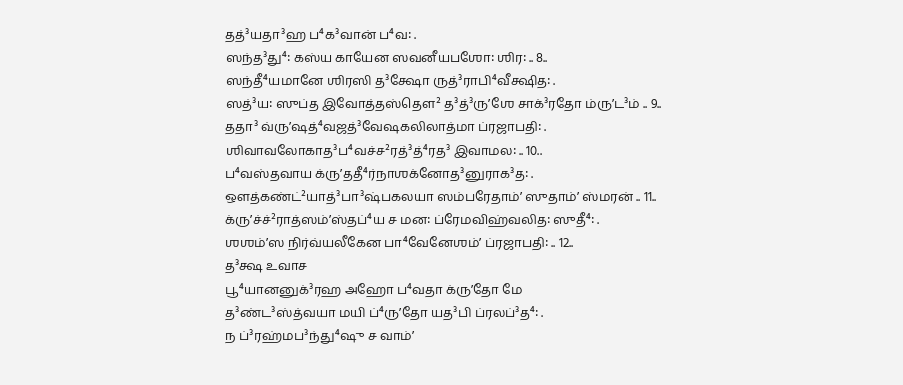தத்³யதா³ஹ ப⁴க³வான் ப⁴வ꞉ .
ஸந்த³து⁴꞉ கஸ்ய காயேன ஸவனீயபஶோ꞉ ஶிர꞉ .. 8..
ஸந்தீ⁴யமானே ஶிரஸி த³க்ஷோ ருத்³ராபி⁴வீக்ஷித꞉ .
ஸத்³ய꞉ ஸுப்த இவோத்தஸ்தௌ² த³த்³ருʼஶே சாக்³ரதோ ம்ருʼட³ம் .. 9..
ததா³ வ்ருʼஷத்⁴வஜத்³வேஷகலிலாத்மா ப்ரஜாபதி꞉ .
ஶிவாவலோகாத³ப⁴வச்ச²ரத்³த்⁴ரத³ இவாமல꞉ .. 10..
ப⁴வஸ்தவாய க்ருʼததீ⁴ர்நாஶக்னோத³னுராக³த꞉ .
ஔத்கண்ட்²யாத்³பா³ஷ்பகலயா ஸம்பரேதாம்ʼ ஸுதாம்ʼ ஸ்மரன் .. 11..
க்ருʼச்ச்²ராத்ஸம்ʼஸ்தப்⁴ய ச மன꞉ ப்ரேமவிஹ்வலித꞉ ஸுதீ⁴꞉ .
ஶஶம்ʼஸ நிர்வ்யலீகேன பா⁴வேனேஶம்ʼ ப்ரஜாபதி꞉ .. 12..
த³க்ஷ உவாச
பூ⁴யானனுக்³ரஹ அஹோ ப⁴வதா க்ருʼதோ மே
த³ண்ட³ஸ்த்வயா மயி ப்⁴ருʼதோ யத³பி ப்ரலப்³த⁴꞉ .
ந ப்³ரஹ்மப³ந்து⁴ஷு ச வாம்ʼ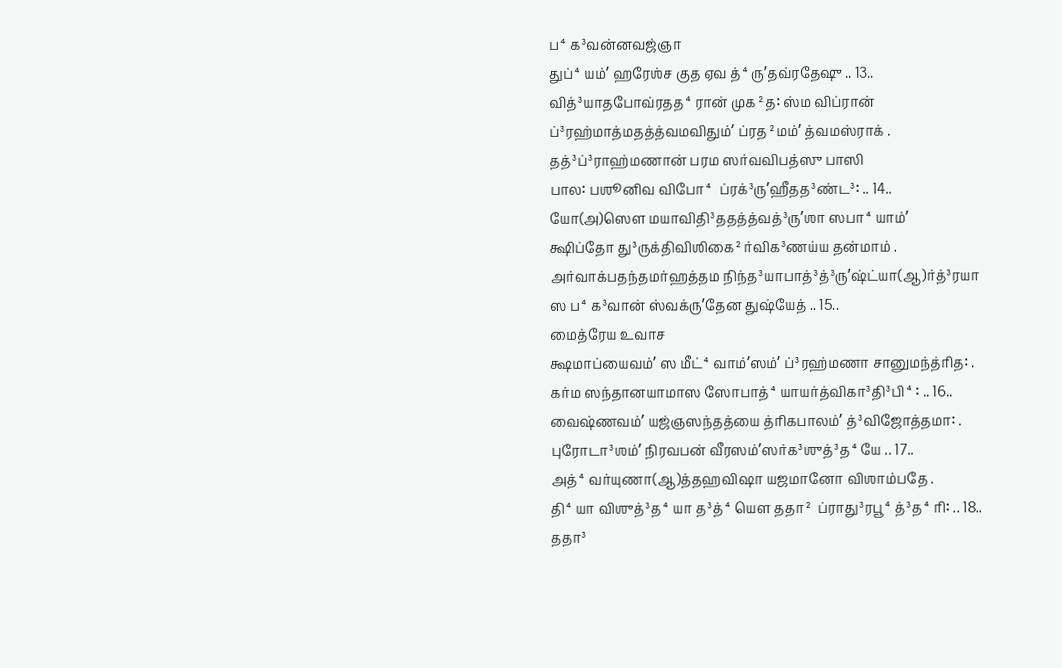ப⁴க³வன்னவஜ்ஞா
துப்⁴யம்ʼ ஹரேஶ்ச குத ஏவ த்⁴ருʼதவ்ரதேஷு .. 13..
வித்³யாதபோவ்ரதத⁴ரான் முக²த꞉ ஸ்ம விப்ரான்
ப்³ரஹ்மாத்மதத்த்வமவிதும்ʼ ப்ரத²மம்ʼ த்வமஸ்ராக் .
தத்³ப்³ராஹ்மணான் பரம ஸர்வவிபத்ஸு பாஸி
பால꞉ பஶூனிவ விபோ⁴ ப்ரக்³ருʼஹீதத³ண்ட³꞉ .. 14..
யோ(அ)ஸௌ மயாவிதி³ததத்த்வத்³ருʼஶா ஸபா⁴யாம்ʼ
க்ஷிப்தோ து³ருக்திவிஶிகை²ர்விக³ணய்ய தன்மாம் .
அர்வாக்பதந்தமர்ஹத்தம நிந்த³யாபாத்³த்³ருʼஷ்ட்யா(ஆ)ர்த்³ரயா
ஸ ப⁴க³வான் ஸ்வக்ருʼதேன துஷ்யேத் .. 15..
மைத்ரேய உவாச
க்ஷமாப்யைவம்ʼ ஸ மீட்⁴வாம்ʼஸம்ʼ ப்³ரஹ்மணா சானுமந்த்ரித꞉ .
கர்ம ஸந்தானயாமாஸ ஸோபாத்⁴யாயர்த்விகா³தி³பி⁴꞉ .. 16..
வைஷ்ணவம்ʼ யஜ்ஞஸந்தத்யை த்ரிகபாலம்ʼ த்³விஜோத்தமா꞉ .
புரோடா³ஶம்ʼ நிரவபன் வீரஸம்ʼஸர்க³ஶுத்³த⁴யே .. 17..
அத்⁴வர்யுணா(ஆ)த்தஹவிஷா யஜமானோ விஶாம்பதே .
தி⁴யா விஶுத்³த⁴யா த³த்⁴யௌ ததா² ப்ராது³ரபூ⁴த்³த⁴ரி꞉ .. 18..
ததா³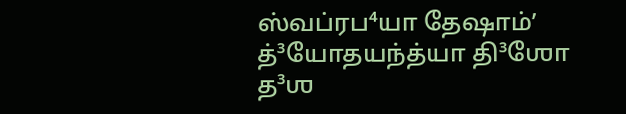ஸ்வப்ரப⁴யா தேஷாம்ʼ த்³யோதயந்த்யா தி³ஶோ த³ஶ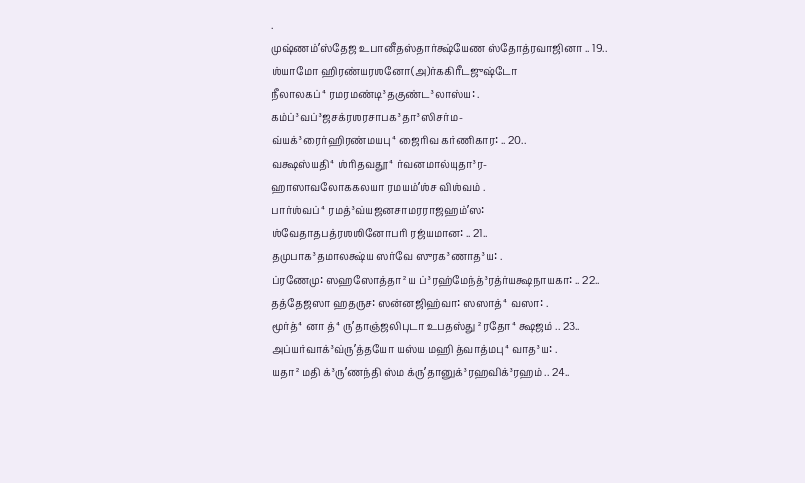.
முஷ்ணம்ʼஸ்தேஜ உபானீதஸ்தார்க்ஷ்யேண ஸ்தோத்ரவாஜினா .. 19..
ஶ்யாமோ ஹிரண்யரஶனோ(அ)ர்ககிரீடஜுஷ்டோ
நீலாலகப்⁴ரமரமண்டி³தகுண்ட³லாஸ்ய꞉ .
கம்ப்³வப்³ஜசக்ரஶரசாபக³தா³ஸிசர்ம-
வ்யக்³ரைர்ஹிரண்மயபு⁴ஜைரிவ கர்ணிகார꞉ .. 20..
வக்ஷஸ்யதி⁴ஶ்ரிதவதூ⁴ர்வனமால்யுதா³ர-
ஹாஸாவலோககலயா ரமயம்ʼஶ்ச விஶ்வம் .
பார்ஶ்வப்⁴ரமத்³வ்யஜனசாமரராஜஹம்ʼஸ꞉
ஶ்வேதாதபத்ரஶஶினோபரி ரஜ்யமான꞉ .. 21..
தமுபாக³தமாலக்ஷ்ய ஸர்வே ஸுரக³ணாத³ய꞉ .
ப்ரணேமு꞉ ஸஹஸோத்தா²ய ப்³ரஹ்மேந்த்³ரத்ர்யக்ஷநாயகா꞉ .. 22..
தத்தேஜஸா ஹதருச꞉ ஸன்னஜிஹ்வா꞉ ஸஸாத்⁴வஸா꞉ .
மூர்த்⁴னா த்⁴ருʼதாஞ்ஜலிபுடா உபதஸ்து²ரதோ⁴க்ஷஜம் .. 23..
அப்யர்வாக்³வ்ருʼத்தயோ யஸ்ய மஹி த்வாத்மபு⁴வாத³ய꞉ .
யதா²மதி க்³ருʼணந்தி ஸ்ம க்ருʼதானுக்³ரஹவிக்³ரஹம் .. 24..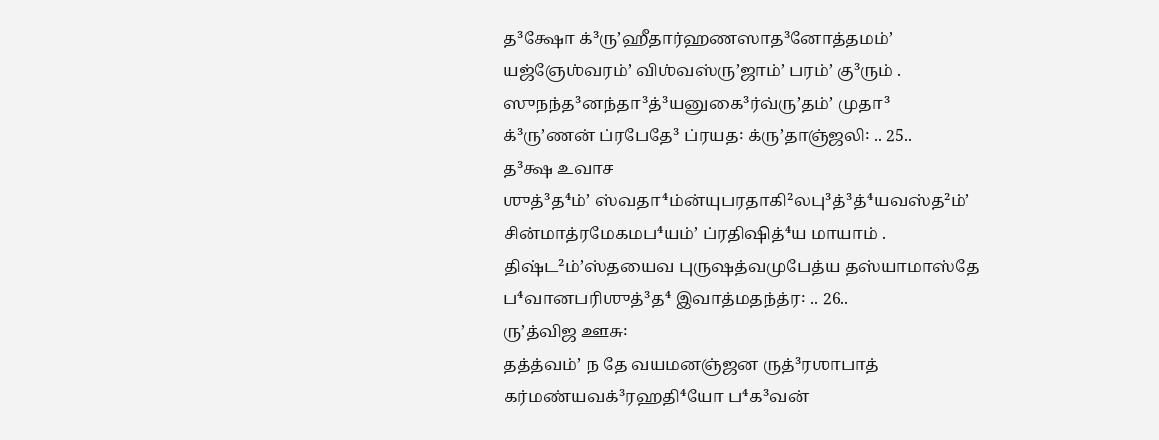த³க்ஷோ க்³ருʼஹீதார்ஹணஸாத³னோத்தமம்ʼ
யஜ்ஞேஶ்வரம்ʼ விஶ்வஸ்ருʼஜாம்ʼ பரம்ʼ கு³ரும் .
ஸுநந்த³னந்தா³த்³யனுகை³ர்வ்ருʼதம்ʼ முதா³
க்³ருʼணன் ப்ரபேதே³ ப்ரயத꞉ க்ருʼதாஞ்ஜலி꞉ .. 25..
த³க்ஷ உவாச
ஶுத்³த⁴ம்ʼ ஸ்வதா⁴ம்ன்யுபரதாகி²லபு³த்³த்⁴யவஸ்த²ம்ʼ
சின்மாத்ரமேகமப⁴யம்ʼ ப்ரதிஷித்⁴ய மாயாம் .
திஷ்ட²ம்ʼஸ்தயைவ புருஷத்வமுபேத்ய தஸ்யாமாஸ்தே
ப⁴வானபரிஶுத்³த⁴ இவாத்மதந்த்ர꞉ .. 26..
ருʼத்விஜ ஊசு꞉
தத்த்வம்ʼ ந தே வயமனஞ்ஜன ருத்³ரஶாபாத்
கர்மண்யவக்³ரஹதி⁴யோ ப⁴க³வன்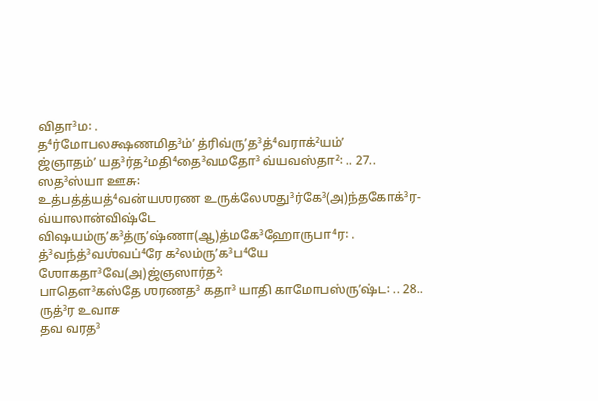விதா³ம꞉ .
த⁴ர்மோபலக்ஷணமித³ம்ʼ த்ரிவ்ருʼத³த்⁴வராக்²யம்ʼ
ஜ்ஞாதம்ʼ யத³ர்த²மதி⁴தை³வமதோ³ வ்யவஸ்தா²꞉ .. 27..
ஸத³ஸ்யா ஊசு꞉
உத்பத்த்யத்⁴வன்யஶரண உருக்லேஶது³ர்கே³(அ)ந்தகோக்³ர-
வ்யாலான்விஷ்டே விஷயம்ருʼக³த்ருʼஷ்ணா(ஆ)த்மகே³ஹோருபா⁴ர꞉ .
த்³வந்த்³வஶ்வப்⁴ரே க²லம்ருʼக³ப⁴யே ஶோகதா³வே(அ)ஜ்ஞஸார்த²꞉
பாதௌ³கஸ்தே ஶரணத³ கதா³ யாதி காமோபஸ்ருʼஷ்ட꞉ .. 28..
ருத்³ர உவாச
தவ வரத³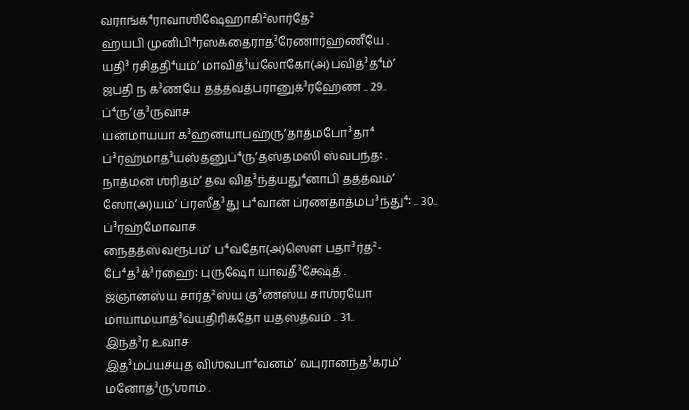வராங்க்⁴ராவாஶிஷேஹாகி²லார்தே²
ஹ்யபி முனிபி⁴ரஸக்தைராத³ரேணார்ஹணீயே .
யதி³ ரசிததி⁴யம்ʼ மாவித்³யலோகோ(அ)பவித்³த⁴ம்ʼ
ஜபதி ந க³ணயே தத்த்வத்பரானுக்³ரஹேண .. 29..
ப்⁴ருʼகு³ருவாச
யன்மாயயா க³ஹனயாபஹ்ருʼதாத்மபோ³தா⁴
ப்³ரஹ்மாத³யஸ்தனுப்⁴ருʼதஸ்தமஸி ஸ்வபந்த꞉ .
நாத்மன் ஶ்ரிதம்ʼ தவ வித³ந்த்யது⁴னாபி தத்த்வம்ʼ
ஸோ(அ)யம்ʼ ப்ரஸீத³து ப⁴வான் ப்ரணதாத்மப³ந்து⁴꞉ .. 30..
ப்³ரஹ்மோவாச
நைதத்ஸ்வரூபம்ʼ ப⁴வதோ(அ)ஸௌ பதா³ர்த²-
பே⁴த³க்³ரஹை꞉ புருஷோ யாவதீ³க்ஷேத் .
ஜ்ஞானஸ்ய சார்த²ஸ்ய கு³ணஸ்ய சாஶ்ரயோ
மாயாமயாத்³வ்யதிரிக்தோ யதஸ்த்வம் .. 31..
இந்த்³ர உவாச
இத³மப்யச்யுத விஶ்வபா⁴வனம்ʼ வபுரானந்த³கரம்ʼ மனோத்³ருʼஶாம் .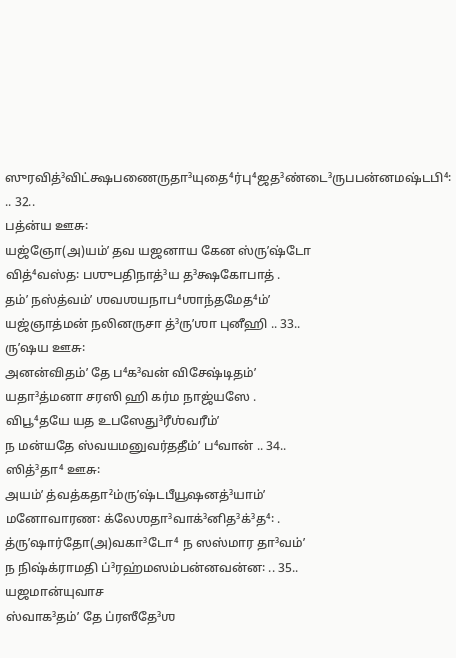ஸுரவித்³விட்க்ஷபணைருதா³யுதை⁴ர்பு⁴ஜத³ண்டை³ருபபன்னமஷ்டபி⁴꞉ .. 32..
பத்ன்ய ஊசு꞉
யஜ்ஞோ(அ)யம்ʼ தவ யஜனாய கேன ஸ்ருʼஷ்டோ
வித்⁴வஸ்த꞉ பஶுபதிநாத்³ய த³க்ஷகோபாத் .
தம்ʼ நஸ்த்வம்ʼ ஶவஶயநாப⁴ஶாந்தமேத⁴ம்ʼ
யஜ்ஞாத்மன் நலினருசா த்³ருʼஶா புனீஹி .. 33..
ருʼஷய ஊசு꞉
அனன்விதம்ʼ தே ப⁴க³வன் விசேஷ்டிதம்ʼ
யதா³த்மனா சரஸி ஹி கர்ம நாஜ்யஸே .
விபூ⁴தயே யத உபஸேது³ரீஶ்வரீம்ʼ
ந மன்யதே ஸ்வயமனுவர்ததீம்ʼ ப⁴வான் .. 34..
ஸித்³தா⁴ ஊசு꞉
அயம்ʼ த்வத்கதா²ம்ருʼஷ்டபீயூஷனத்³யாம்ʼ
மனோவாரண꞉ க்லேஶதா³வாக்³னித³க்³த⁴꞉ .
த்ருʼஷார்தோ(அ)வகா³டோ⁴ ந ஸஸ்மார தா³வம்ʼ
ந நிஷ்க்ராமதி ப்³ரஹ்மஸம்பன்னவன்ன꞉ .. 35..
யஜமான்யுவாச
ஸ்வாக³தம்ʼ தே ப்ரஸீதே³ஶ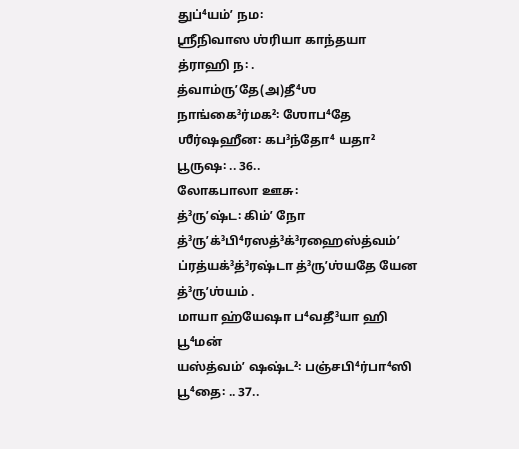துப்⁴யம்ʼ நம꞉
ஶ்ரீநிவாஸ ஶ்ரியா காந்தயா த்ராஹி ந꞉ .
த்வாம்ருʼதே(அ)தீ⁴ஶ நாங்கை³ர்மக²꞉ ஶோப⁴தே
ஶீர்ஷஹீன꞉ கப³ந்தோ⁴ யதா² பூருஷ꞉ .. 36..
லோகபாலா ஊசு꞉
த்³ருʼஷ்ட꞉ கிம்ʼ நோ த்³ருʼக்³பி⁴ரஸத்³க்³ரஹைஸ்த்வம்ʼ
ப்ரத்யக்³த்³ரஷ்டா த்³ருʼஶ்யதே யேன த்³ருʼஶ்யம் .
மாயா ஹ்யேஷா ப⁴வதீ³யா ஹி பூ⁴மன்
யஸ்த்வம்ʼ ஷஷ்ட²꞉ பஞ்சபி⁴ர்பா⁴ஸி பூ⁴தை꞉ .. 37..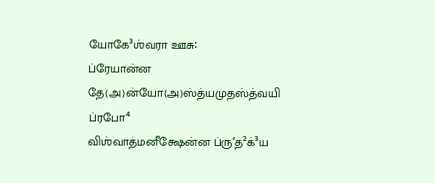யோகே³ஶ்வரா ஊசு꞉
ப்ரேயான்ன தே(அ)ன்யோ(அ)ஸ்த்யமுதஸ்த்வயி ப்ரபோ⁴
விஶ்வாத்மனீக்ஷேன்ன ப்ருʼத²க்³ய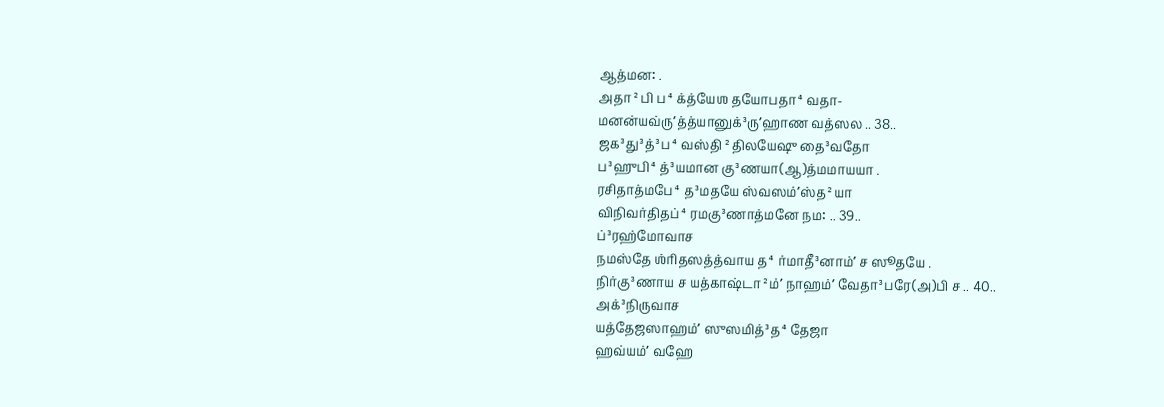ஆத்மன꞉ .
அதா²பி ப⁴க்த்யேஶ தயோபதா⁴வதா-
மனன்யவ்ருʼத்த்யானுக்³ருʼஹாண வத்ஸல .. 38..
ஜக³து³த்³ப⁴வஸ்தி²திலயேஷு தை³வதோ
ப³ஹுபி⁴த்³யமான கு³ணயா(ஆ)த்மமாயயா .
ரசிதாத்மபே⁴த³மதயே ஸ்வஸம்ʼஸ்த²யா
விநிவர்திதப்⁴ரமகு³ணாத்மனே நம꞉ .. 39..
ப்³ரஹ்மோவாச
நமஸ்தே ஶ்ரிதஸத்த்வாய த⁴ர்மாதீ³னாம்ʼ ச ஸூதயே .
நிர்கு³ணாய ச யத்காஷ்டா²ம்ʼ நாஹம்ʼ வேதா³பரே(அ)பி ச .. 40..
அக்³நிருவாச
யத்தேஜஸாஹம்ʼ ஸுஸமித்³த⁴தேஜா
ஹவ்யம்ʼ வஹே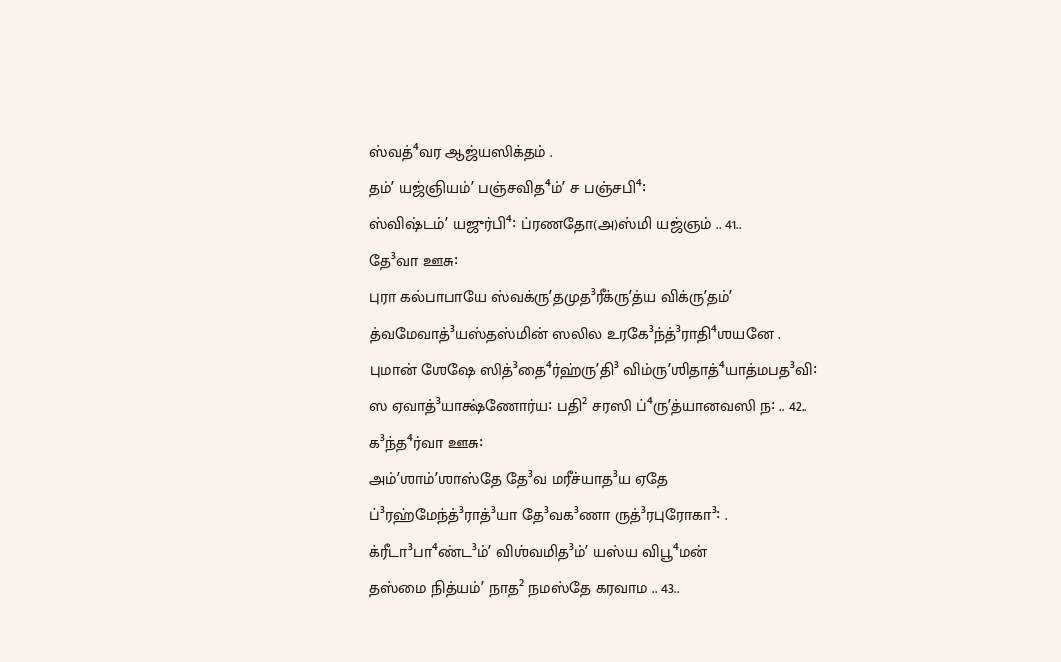ஸ்வத்⁴வர ஆஜ்யஸிக்தம் .
தம்ʼ யஜ்ஞியம்ʼ பஞ்சவித⁴ம்ʼ ச பஞ்சபி⁴꞉
ஸ்விஷ்டம்ʼ யஜுர்பி⁴꞉ ப்ரணதோ(அ)ஸ்மி யஜ்ஞம் .. 41..
தே³வா ஊசு꞉
புரா கல்பாபாயே ஸ்வக்ருʼதமுத³ரீக்ருʼத்ய விக்ருʼதம்ʼ
த்வமேவாத்³யஸ்தஸ்மின் ஸலில உரகே³ந்த்³ராதி⁴ஶயனே .
புமான் ஶேஷே ஸித்³தை⁴ர்ஹ்ருʼதி³ விம்ருʼஶிதாத்⁴யாத்மபத³வி꞉
ஸ ஏவாத்³யாக்ஷ்ணோர்ய꞉ பதி² சரஸி ப்⁴ருʼத்யானவஸி ந꞉ .. 42..
க³ந்த⁴ர்வா ஊசு꞉
அம்ʼஶாம்ʼஶாஸ்தே தே³வ மரீச்யாத³ய ஏதே
ப்³ரஹ்மேந்த்³ராத்³யா தே³வக³ணா ருத்³ரபுரோகா³꞉ .
க்ரீடா³பா⁴ண்ட³ம்ʼ விஶ்வமித³ம்ʼ யஸ்ய விபூ⁴மன்
தஸ்மை நித்யம்ʼ நாத² நமஸ்தே கரவாம .. 43..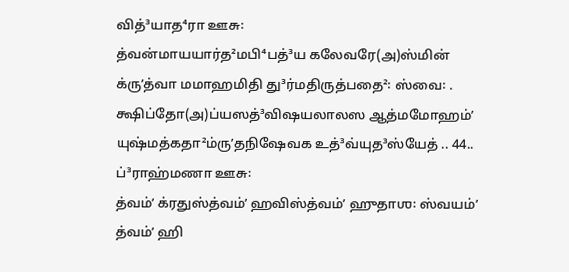வித்³யாத⁴ரா ஊசு꞉
த்வன்மாயயார்த²மபி⁴பத்³ய கலேவரே(அ)ஸ்மின்
க்ருʼத்வா மமாஹமிதி து³ர்மதிருத்பதை²꞉ ஸ்வை꞉ .
க்ஷிப்தோ(அ)ப்யஸத்³விஷயலாலஸ ஆத்மமோஹம்ʼ
யுஷ்மத்கதா²ம்ருʼதநிஷேவக உத்³வ்யுத³ஸ்யேத் .. 44..
ப்³ராஹ்மணா ஊசு꞉
த்வம்ʼ க்ரதுஸ்த்வம்ʼ ஹவிஸ்த்வம்ʼ ஹுதாஶ꞉ ஸ்வயம்ʼ
த்வம்ʼ ஹி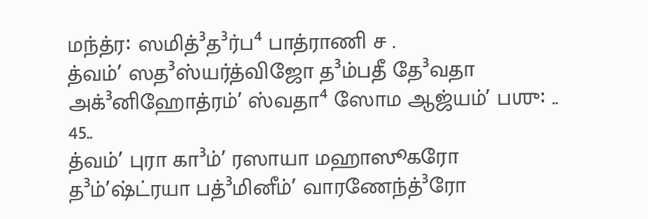மந்த்ர꞉ ஸமித்³த³ர்ப⁴ பாத்ராணி ச .
த்வம்ʼ ஸத³ஸ்யர்த்விஜோ த³ம்பதீ தே³வதா
அக்³னிஹோத்ரம்ʼ ஸ்வதா⁴ ஸோம ஆஜ்யம்ʼ பஶு꞉ .. 45..
த்வம்ʼ புரா கா³ம்ʼ ரஸாயா மஹாஸூகரோ
த³ம்ʼஷ்ட்ரயா பத்³மினீம்ʼ வாரணேந்த்³ரோ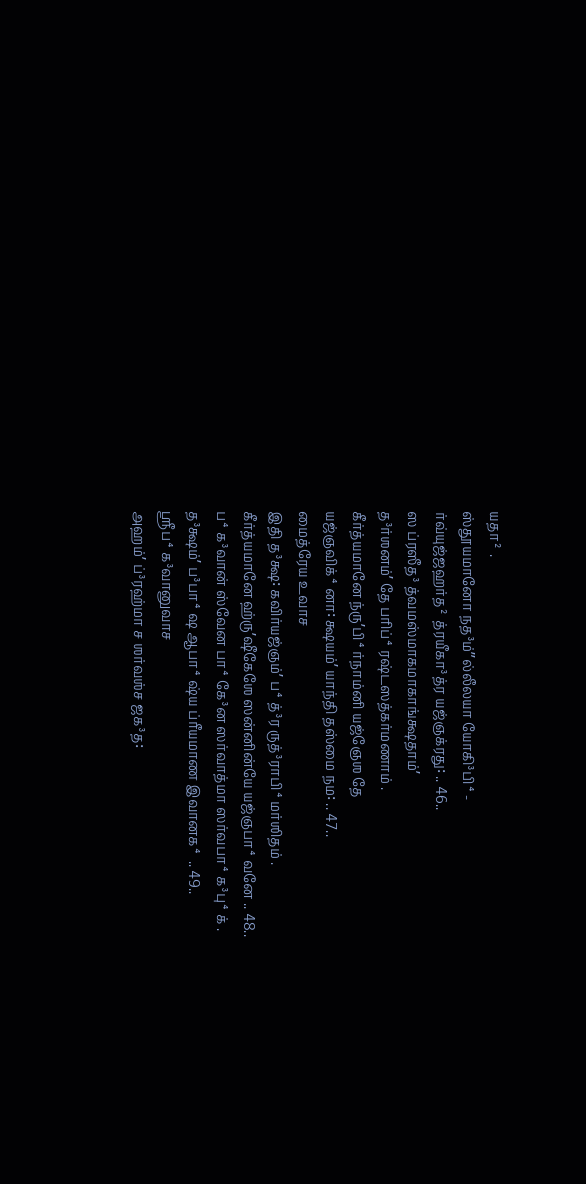யதா² .
ஸ்தூயமானோ நத³ம்ˮல்லீலயா யோகி³பி⁴-
ர்வ்யுஜ்ஜஹர்த² த்ரயீகா³த்ர யஜ்ஞக்ரது꞉ .. 46..
ஸ ப்ரஸீத³ த்வமஸ்மாகமாகாங்க்ஷதாம்ʼ
த³ர்ஶனம்ʼ தே பரிப்⁴ரஷ்டஸத்கர்மணாம் .
கீர்த்யமானே ந்ருʼபி⁴ர்நாம்னி யஜ்ஞேஶ தே
யஜ்ஞவிக்⁴னா꞉ க்ஷயம்ʼ யாந்தி தஸ்மை நம꞉ .. 47..
மைத்ரேய உவாச
இதி த³க்ஷ꞉ கவிர்யஜ்ஞம்ʼ ப⁴த்³ர ருத்³ராபி⁴மர்ஶிதம் .
கீர்த்யமானே ஹ்ருʼஷீகேஶே ஸன்னின்யே யஜ்ஞபா⁴வனே .. 48..
ப⁴க³வான் ஸ்வேன பா⁴கே³ன ஸர்வாத்மா ஸர்வபா⁴க³பு⁴க் .
த³க்ஷம்ʼ ப³பா⁴ஷ ஆபா⁴ஷ்ய ப்ரீயமாண இவானக⁴ .. 49..
ஶ்ரீப⁴க³வானுவாச
அஹம்ʼ ப்³ரஹ்மா ச ஶர்வஶ்ச ஜக³த꞉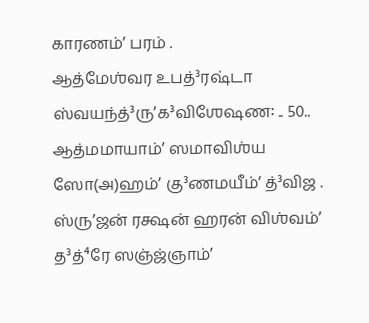காரணம்ʼ பரம் .
ஆத்மேஶ்வர உபத்³ரஷ்டா ஸ்வயந்த்³ருʼக³விஶேஷண꞉ .. 50..
ஆத்மமாயாம்ʼ ஸமாவிஶ்ய ஸோ(அ)ஹம்ʼ கு³ணமயீம்ʼ த்³விஜ .
ஸ்ருʼஜன் ரக்ஷன் ஹரன் விஶ்வம்ʼ த³த்⁴ரே ஸஞ்ஜ்ஞாம்ʼ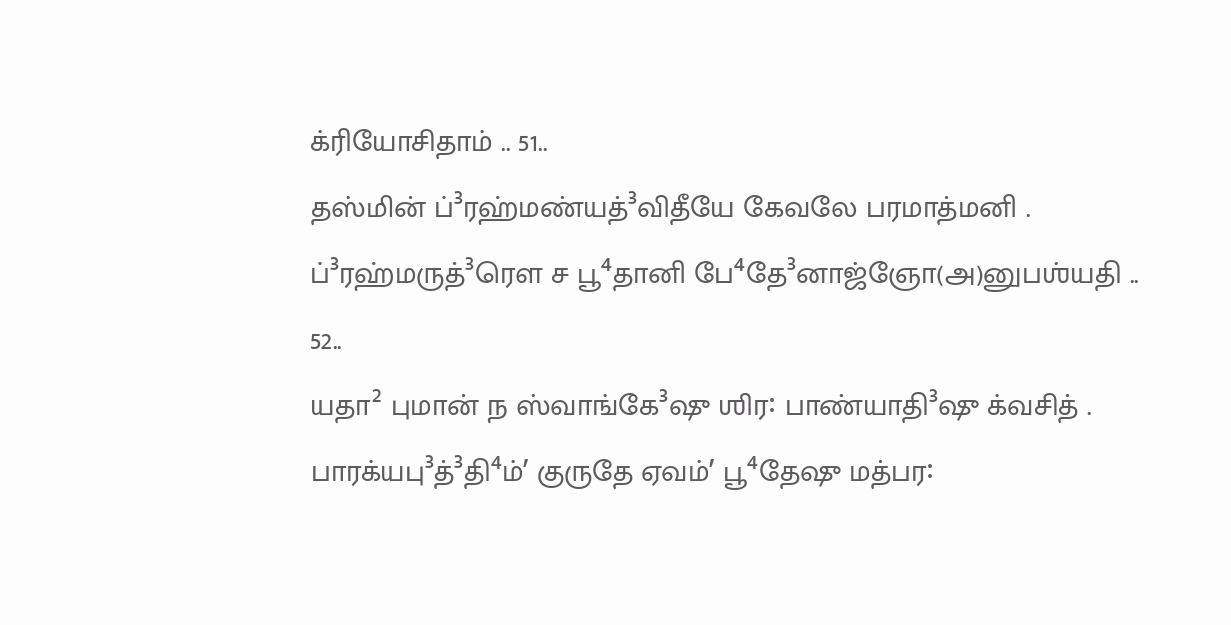க்ரியோசிதாம் .. 51..
தஸ்மின் ப்³ரஹ்மண்யத்³விதீயே கேவலே பரமாத்மனி .
ப்³ரஹ்மருத்³ரௌ ச பூ⁴தானி பே⁴தே³னாஜ்ஞோ(அ)னுபஶ்யதி .. 52..
யதா² புமான் ந ஸ்வாங்கே³ஷு ஶிர꞉ பாண்யாதி³ஷு க்வசித் .
பாரக்யபு³த்³தி⁴ம்ʼ குருதே ஏவம்ʼ பூ⁴தேஷு மத்பர꞉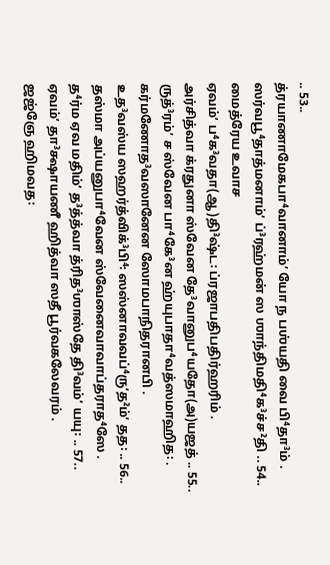.. 53..
த்ரயாணாமேகபா⁴வானாம்ʼ யோ ந பஶ்யதி வை பி⁴தா³ம் .
ஸர்வபூ⁴தாத்மனாம்ʼ ப்³ரஹ்மன் ஸ ஶாந்திமதி⁴க³ச்ச²தி .. 54..
மைத்ரேய உவாச
ஏவம்ʼ ப⁴க³வதா(ஆ)தி³ஷ்ட꞉ ப்ரஜாபதிபதிர்ஹரிம் .
அர்சித்வா க்ரதுனா ஸ்வேன தே³வானுப⁴யதோ(அ)யஜத் .. 55..
ருத்³ரம்ʼ ச ஸ்வேன பா⁴கே³ன ஹ்யுபாதா⁴வத்ஸமாஹித꞉ .
கர்மணோத³வஸானேன ஸோமபாநிதரானபி .
உத³வஸ்ய ஸஹர்த்விக்³பி⁴꞉ ஸஸ்னாவவப்⁴ருʼத²ம்ʼ தத꞉ .. 56..
தஸ்மா அப்யனுபா⁴வேன ஸ்வேனைவாவாப்தராத⁴ஸே .
த⁴ர்ம ஏவ மதிம்ʼ த³த்த்வா த்ரித³ஶாஸ்தே தி³வம்ʼ யயு꞉ .. 57..
ஏவம்ʼ தா³க்ஷாயணீ ஹித்வா ஸதீ பூர்வகலேவரம் .
ஜஜ்ஞே ஹிமவத꞉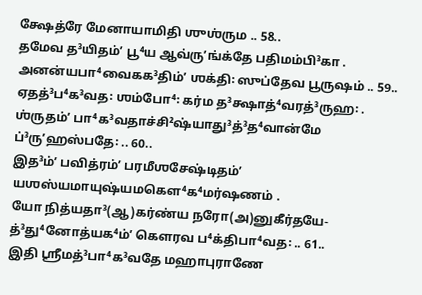க்ஷேத்ரே மேனாயாமிதி ஶுஶ்ரும .. 58..
தமேவ த³யிதம்ʼ பூ⁴ய ஆவ்ருʼங்க்தே பதிமம்பி³கா .
அனன்யபா⁴வைகக³திம்ʼ ஶக்தி꞉ ஸுப்தேவ பூருஷம் .. 59..
ஏதத்³ப⁴க³வத꞉ ஶம்போ⁴꞉ கர்ம த³க்ஷாத்⁴வரத்³ருஹ꞉ .
ஶ்ருதம்ʼ பா⁴க³வதாச்சி²ஷ்யாது³த்³த⁴வான்மே ப்³ருʼஹஸ்பதே꞉ .. 60..
இத³ம்ʼ பவித்ரம்ʼ பரமீஶசேஷ்டிதம்ʼ
யஶஸ்யமாயுஷ்யமகௌ⁴க⁴மர்ஷணம் .
யோ நித்யதா³(ஆ)கர்ண்ய நரோ(அ)னுகீர்தயே-
த்³து⁴னோத்யக⁴ம்ʼ கௌரவ ப⁴க்திபா⁴வத꞉ .. 61..
இதி ஶ்ரீமத்³பா⁴க³வதே மஹாபுராணே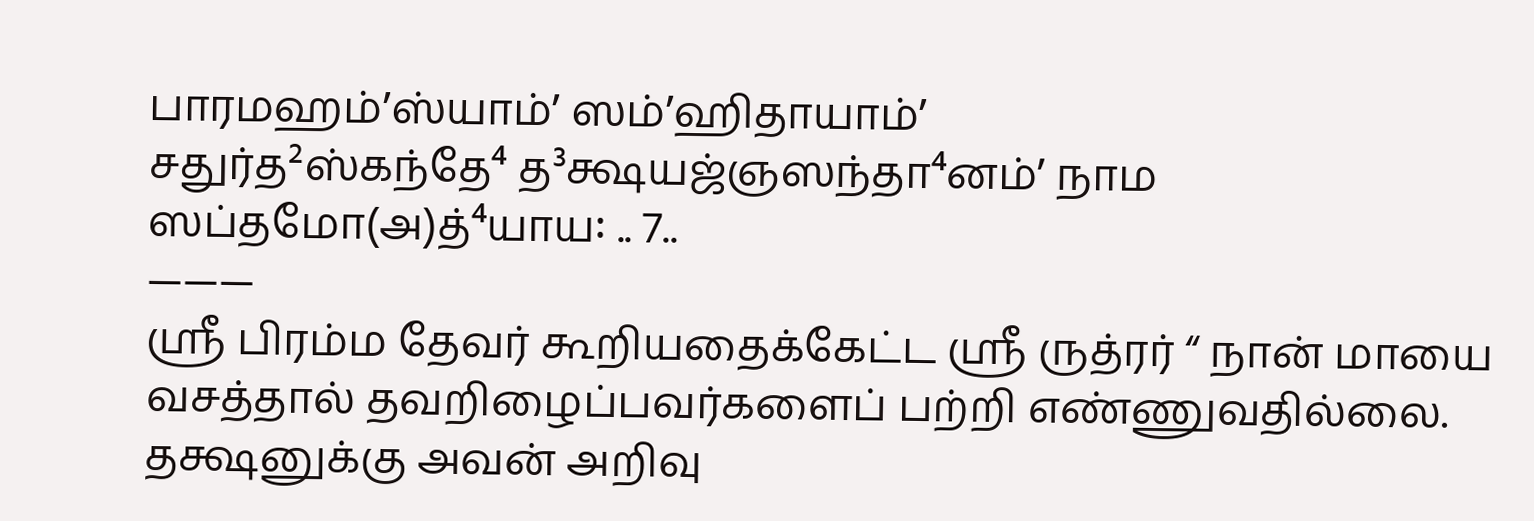பாரமஹம்ʼஸ்யாம்ʼ ஸம்ʼஹிதாயாம்ʼ
சதுர்த²ஸ்கந்தே⁴ த³க்ஷயஜ்ஞஸந்தா⁴னம்ʼ நாம ஸப்தமோ(அ)த்⁴யாய꞉ .. 7..
———
ஸ்ரீ பிரம்ம தேவர் கூறியதைக்கேட்ட ஸ்ரீ ருத்ரர் “ நான் மாயை வசத்தால் தவறிழைப்பவர்களைப் பற்றி எண்ணுவதில்லை.
தக்ஷனுக்கு அவன் அறிவு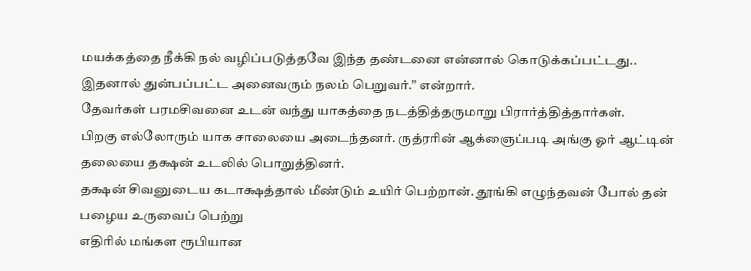மயக்கத்தை நீக்கி நல் வழிப்படுத்தவே இந்த தண்டனை என்னால் கொடுக்கப்பட்டது..
இதனால் துன்பப்பட்ட அனைவரும் நலம் பெறுவர்.” என்றார்.
தேவர்கள் பரமசிவனை உடன் வந்து யாகத்தை நடத்தித்தருமாறு பிரார்த்தித்தார்கள்.
பிறகு எல்லோரும் யாக சாலையை அடைந்தனர். ருத்ரரின் ஆக்ஞைப்படி அங்கு ஓர் ஆட்டின் தலையை தக்ஷன் உடலில் பொறுத்தினர்.
தக்ஷன் சிவனுடைய கடாக்ஷத்தால் மீண்டும் உயிர் பெற்றான். தூங்கி எழுந்தவன் போல் தன் பழைய உருவைப் பெற்று
எதிரில் மங்கள ரூபியான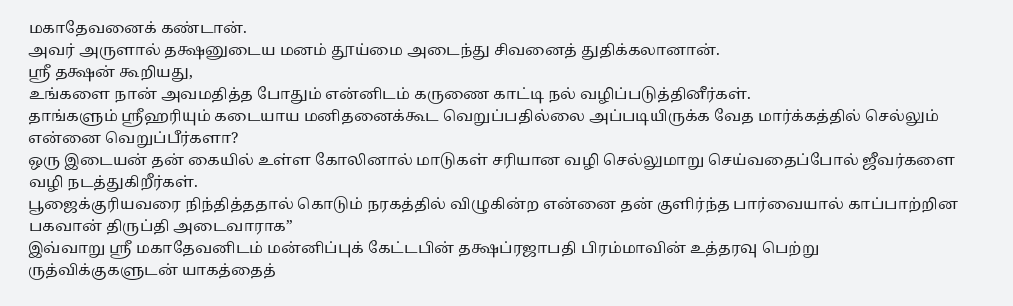மகாதேவனைக் கண்டான்.
அவர் அருளால் தக்ஷனுடைய மனம் தூய்மை அடைந்து சிவனைத் துதிக்கலானான்.
ஸ்ரீ தக்ஷன் கூறியது,
உங்களை நான் அவமதித்த போதும் என்னிடம் கருணை காட்டி நல் வழிப்படுத்தினீர்கள்.
தாங்களும் ஸ்ரீஹரியும் கடையாய மனிதனைக்கூட வெறுப்பதில்லை அப்படியிருக்க வேத மார்க்கத்தில் செல்லும் என்னை வெறுப்பீர்களா?
ஒரு இடையன் தன் கையில் உள்ள கோலினால் மாடுகள் சரியான வழி செல்லுமாறு செய்வதைப்போல் ஜீவர்களை வழி நடத்துகிறீர்கள்.
பூஜைக்குரியவரை நிந்தித்ததால் கொடும் நரகத்தில் விழுகின்ற என்னை தன் குளிர்ந்த பார்வையால் காப்பாற்றின பகவான் திருப்தி அடைவாராக”
இவ்வாறு ஸ்ரீ மகாதேவனிடம் மன்னிப்புக் கேட்டபின் தக்ஷப்ரஜாபதி பிரம்மாவின் உத்தரவு பெற்று
ருத்விக்குகளுடன் யாகத்தைத்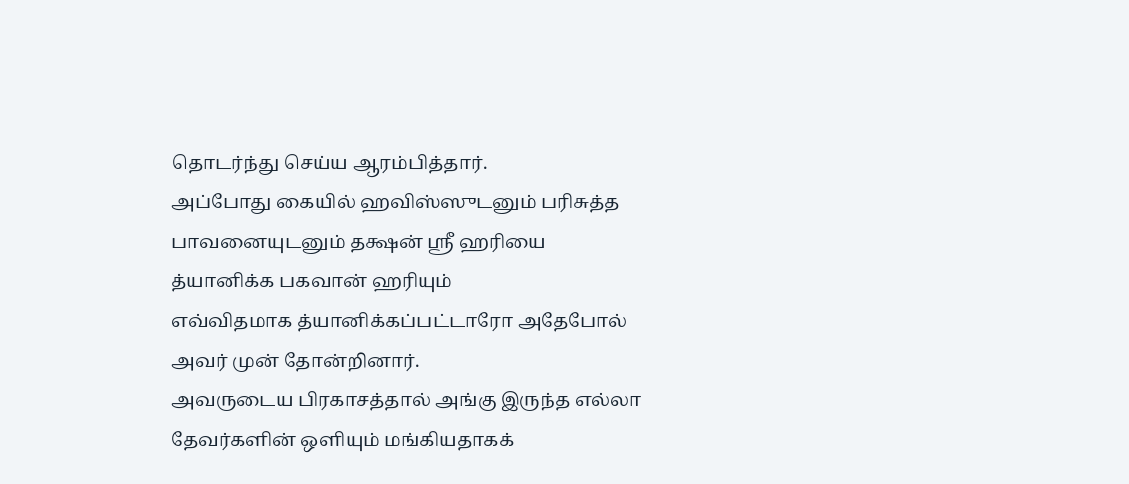தொடர்ந்து செய்ய ஆரம்பித்தார்.
அப்போது கையில் ஹவிஸ்ஸுடனும் பரிசுத்த பாவனையுடனும் தக்ஷன் ஸ்ரீ ஹரியை த்யானிக்க பகவான் ஹரியும்
எவ்விதமாக த்யானிக்கப்பட்டாரோ அதேபோல் அவர் முன் தோன்றினார்.
அவருடைய பிரகாசத்தால் அங்கு இருந்த எல்லா தேவர்களின் ஒளியும் மங்கியதாகக்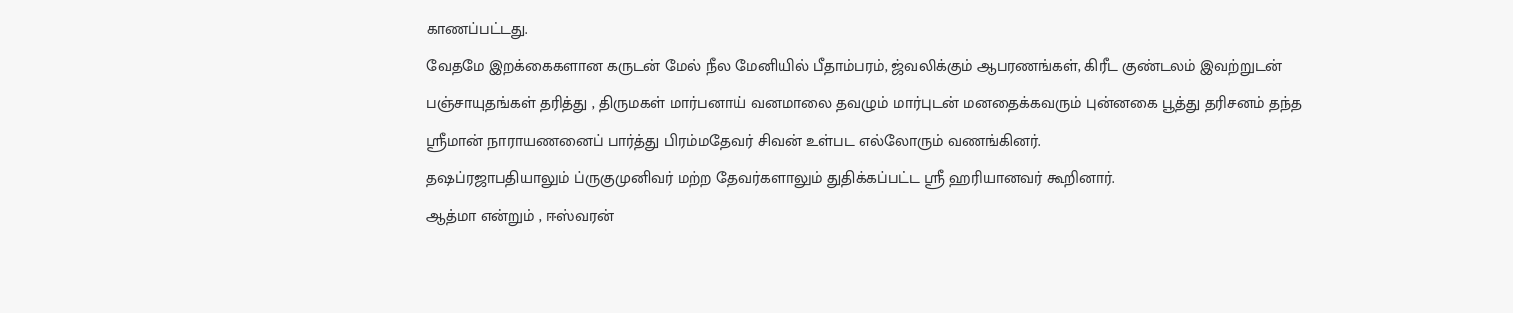காணப்பட்டது.
வேதமே இறக்கைகளான கருடன் மேல் நீல மேனியில் பீதாம்பரம், ஜ்வலிக்கும் ஆபரணங்கள், கிரீட குண்டலம் இவற்றுடன்
பஞ்சாயுதங்கள் தரித்து , திருமகள் மார்பனாய் வனமாலை தவழும் மார்புடன் மனதைக்கவரும் புன்னகை பூத்து தரிசனம் தந்த
ஸ்ரீமான் நாராயணனைப் பார்த்து பிரம்மதேவர் சிவன் உள்பட எல்லோரும் வணங்கினர்.
தஷப்ரஜாபதியாலும் ப்ருகுமுனிவர் மற்ற தேவர்களாலும் துதிக்கப்பட்ட ஸ்ரீ ஹரியானவர் கூறினார்.
ஆத்மா என்றும் , ஈஸ்வரன்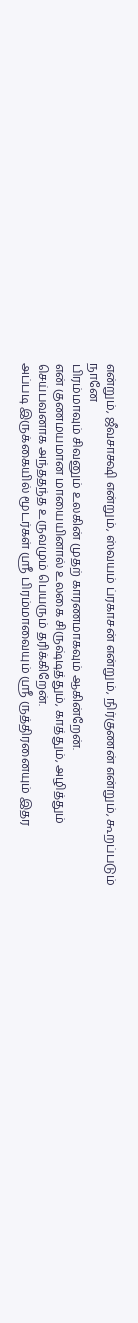என்றும், ஜீவசாக்ஷி என்றும், ஸ்வயம் ப்ரகாசன் என்றும், நிர்குணன் என்றும், கூறப்படும் நானே
பிரம்மாவும் சிவனும் உலகின் முதற் காரணமாகவும் ஆகின்றேன்.
என் குணமயமான மாயையினால் உலகை சிருஷ்டித்தும், காத்தும், அழித்தும் செய்பவனாக அந்ததந்த உருவமும் பெயரும் தரிக்கிறேன்.
அப்படி இருக்கையில் மூடர்கள் ஸ்ரீ பிரம்மாவையும் ஸ்ரீ ருத்திரனையும் இதர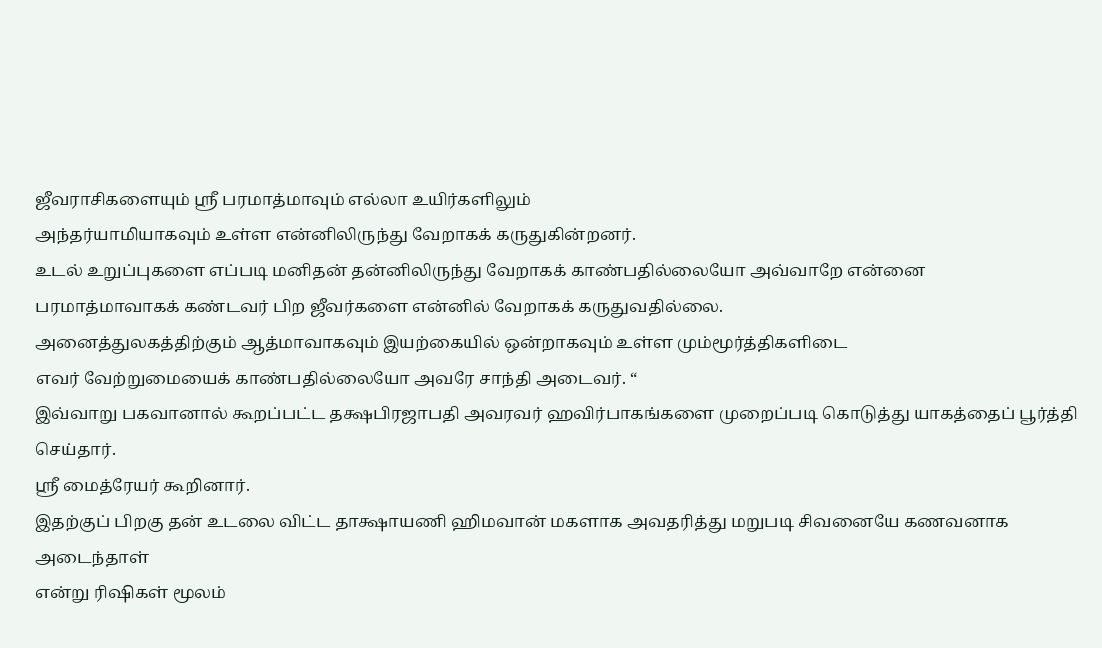ஜீவராசிகளையும் ஸ்ரீ பரமாத்மாவும் எல்லா உயிர்களிலும்
அந்தர்யாமியாகவும் உள்ள என்னிலிருந்து வேறாகக் கருதுகின்றனர்.
உடல் உறுப்புகளை எப்படி மனிதன் தன்னிலிருந்து வேறாகக் காண்பதில்லையோ அவ்வாறே என்னை
பரமாத்மாவாகக் கண்டவர் பிற ஜீவர்களை என்னில் வேறாகக் கருதுவதில்லை.
அனைத்துலகத்திற்கும் ஆத்மாவாகவும் இயற்கையில் ஒன்றாகவும் உள்ள மும்மூர்த்திகளிடை
எவர் வேற்றுமையைக் காண்பதில்லையோ அவரே சாந்தி அடைவர். “
இவ்வாறு பகவானால் கூறப்பட்ட தக்ஷபிரஜாபதி அவரவர் ஹவிர்பாகங்களை முறைப்படி கொடுத்து யாகத்தைப் பூர்த்தி செய்தார்.
ஸ்ரீ மைத்ரேயர் கூறினார்.
இதற்குப் பிறகு தன் உடலை விட்ட தாக்ஷாயணி ஹிமவான் மகளாக அவதரித்து மறுபடி சிவனையே கணவனாக அடைந்தாள்
என்று ரிஷிகள் மூலம்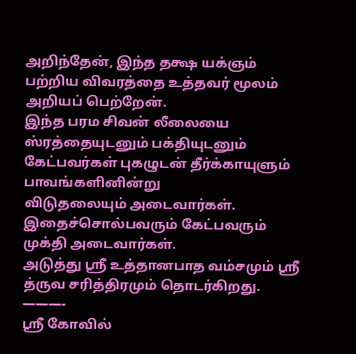அறிந்தேன், இந்த தக்ஷ யக்ஞம் பற்றிய விவரத்தை உத்தவர் மூலம் அறியப் பெற்றேன்.
இந்த பரம சிவன் லீலையை ஸ்ரத்தையுடனும் பக்தியுடனும் கேட்பவர்கள் புகழுடன் தீர்க்காயுளும் பாவங்களினின்று
விடுதலையும் அடைவார்கள். இதைச்சொல்பவரும் கேட்பவரும் முக்தி அடைவார்கள்.
அடுத்து ஸ்ரீ உத்தானபாத வம்சமும் ஸ்ரீ த்ருவ சரித்திரமும் தொடர்கிறது.
———-
ஸ்ரீ கோவில்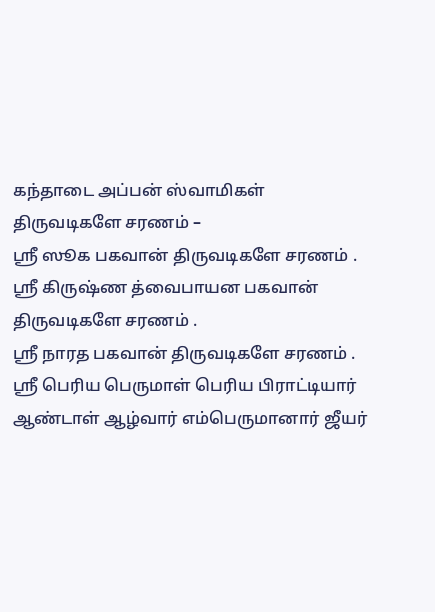கந்தாடை அப்பன் ஸ்வாமிகள் திருவடிகளே சரணம் –
ஸ்ரீ ஸூக பகவான் திருவடிகளே சரணம் .
ஸ்ரீ கிருஷ்ண த்வைபாயன பகவான் திருவடிகளே சரணம் .
ஸ்ரீ நாரத பகவான் திருவடிகளே சரணம் .
ஸ்ரீ பெரிய பெருமாள் பெரிய பிராட்டியார் ஆண்டாள் ஆழ்வார் எம்பெருமானார் ஜீயர்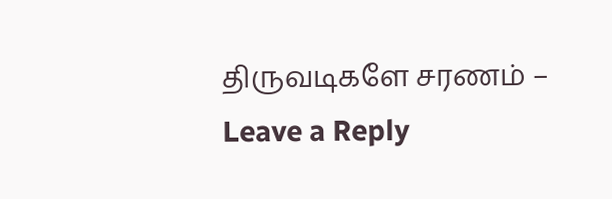திருவடிகளே சரணம் –
Leave a Reply